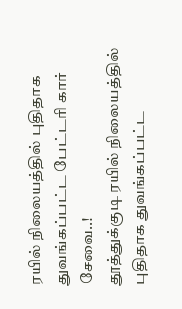ரயில் நிலையத்தில் புதிதாக துவங்கப்பட்ட பேட்டரி கார் சேவை..!
தூத்துக்குடி ரயில் நிலையத்தில் புதிதாக துவங்கப்பட்ட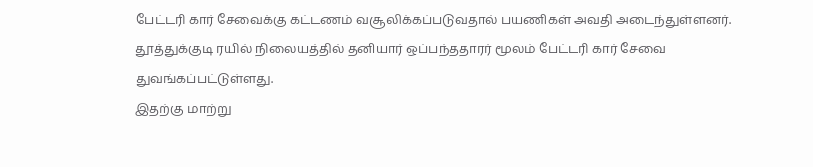பேட்டரி கார் சேவைக்கு கட்டணம் வசூலிக்கப்படுவதால் பயணிகள் அவதி அடைந்துள்ளனர். தூத்துக்குடி ரயில் நிலையத்தில் தனியார் ஒப்பந்ததாரர் மூலம் பேட்டரி கார் சேவை துவங்கப்பட்டுள்ளது.
இதற்கு மாற்று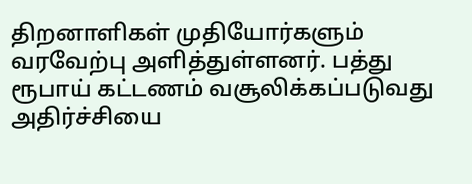திறனாளிகள் முதியோர்களும் வரவேற்பு அளித்துள்ளனர். பத்து ரூபாய் கட்டணம் வசூலிக்கப்படுவது அதிர்ச்சியை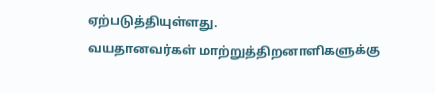ஏற்படுத்தியுள்ளது.
வயதானவர்கள் மாற்றுத்திறனாளிகளுக்கு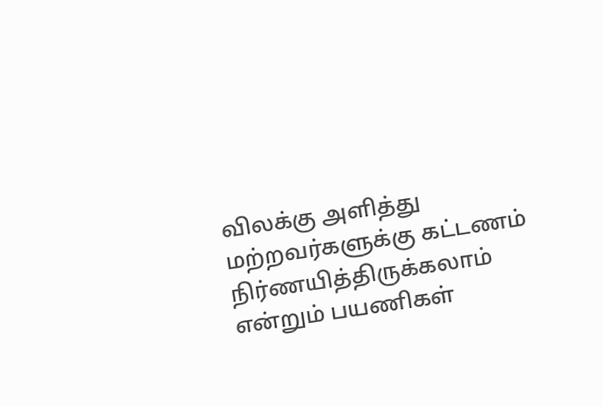விலக்கு அளித்து மற்றவர்களுக்கு கட்டணம் நிர்ணயித்திருக்கலாம் என்றும் பயணிகள்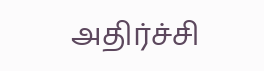அதிர்ச்சி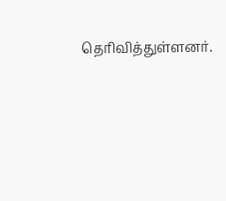தெரிவித்துள்ளனர்.